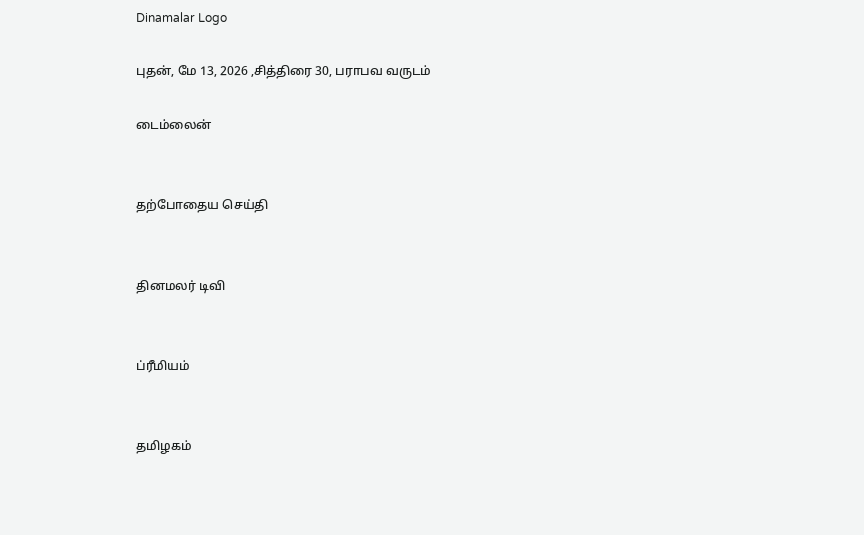Dinamalar Logo

புதன், மே 13, 2026 ,சித்திரை 30, பராபவ வருடம்

டைம்லைன்


தற்போதைய செய்தி


தினமலர் டிவி


ப்ரீமியம்


தமிழகம்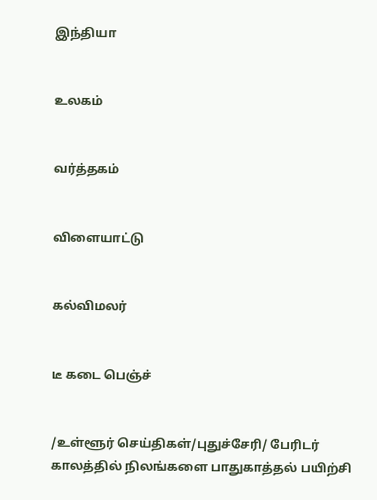இந்தியா


உலகம்


வர்த்தகம்


விளையாட்டு


கல்விமலர்


டீ கடை பெஞ்ச்


/உள்ளூர் செய்திகள்/புதுச்சேரி/ பேரிடர் காலத்தில் நிலங்களை பாதுகாத்தல் பயிற்சி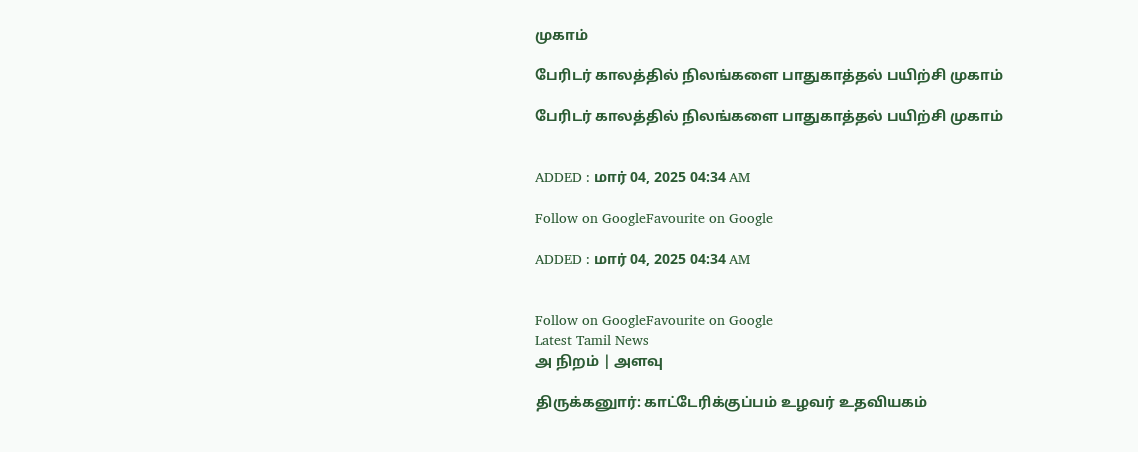முகாம்

பேரிடர் காலத்தில் நிலங்களை பாதுகாத்தல் பயிற்சி முகாம்

பேரிடர் காலத்தில் நிலங்களை பாதுகாத்தல் பயிற்சி முகாம்


ADDED : மார் 04, 2025 04:34 AM

Follow on GoogleFavourite on Google

ADDED : மார் 04, 2025 04:34 AM


Follow on GoogleFavourite on Google
Latest Tamil News
அ நிறம் | அளவு

திருக்கனுார்: காட்டேரிக்குப்பம் உழவர் உதவியகம்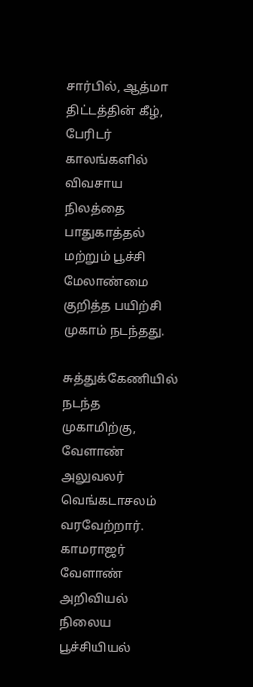சார்பில், ஆத்மா திட்டத்தின் கீழ், பேரிடர் காலங்களில் விவசாய நிலத்தை பாதுகாத்தல் மற்றும் பூச்சி மேலாண்மை குறித்த பயிற்சி முகாம் நடந்தது.

சுத்துக்கேணியில் நடந்த முகாமிற்கு, வேளாண் அலுவலர் வெங்கடாசலம் வரவேற்றார். காமராஜர் வேளாண் அறிவியல் நிலைய பூச்சியியல்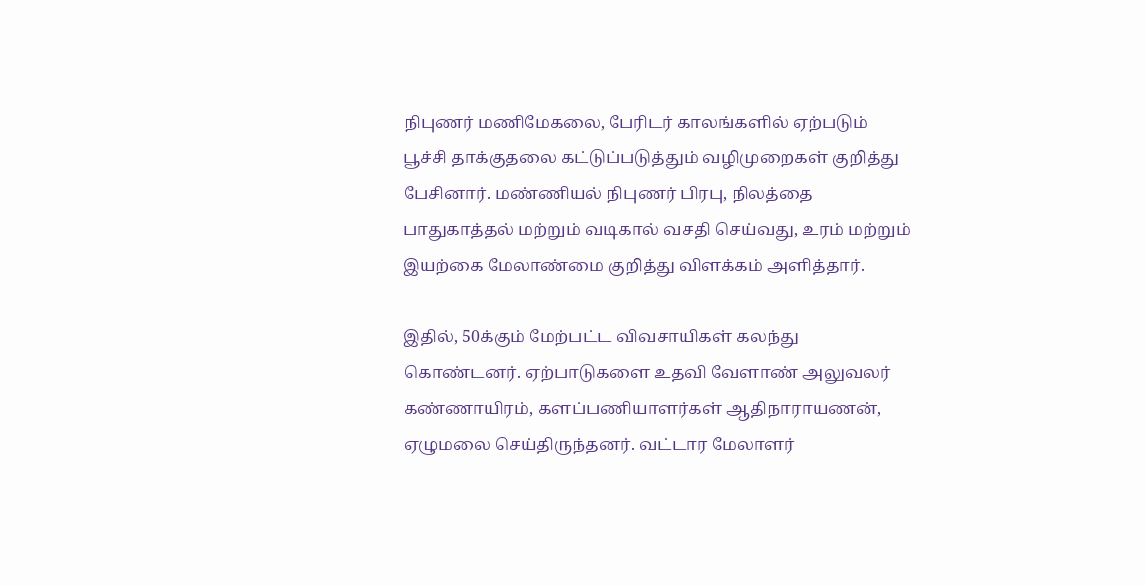நிபுணர் மணிமேகலை, பேரிடர் காலங்களில் ஏற்படும் பூச்சி தாக்குதலை கட்டுப்படுத்தும் வழிமுறைகள் குறித்து பேசினார். மண்ணியல் நிபுணர் பிரபு, நிலத்தை பாதுகாத்தல் மற்றும் வடிகால் வசதி செய்வது, உரம் மற்றும் இயற்கை மேலாண்மை குறித்து விளக்கம் அளித்தார்.

இதில், 50க்கும் மேற்பட்ட விவசாயிகள் கலந்து கொண்டனர். ஏற்பாடுகளை உதவி வேளாண் அலுவலர் கண்ணாயிரம், களப்பணியாளர்கள் ஆதிநாராயணன், ஏழுமலை செய்திருந்தனர். வட்டார மேலாளர்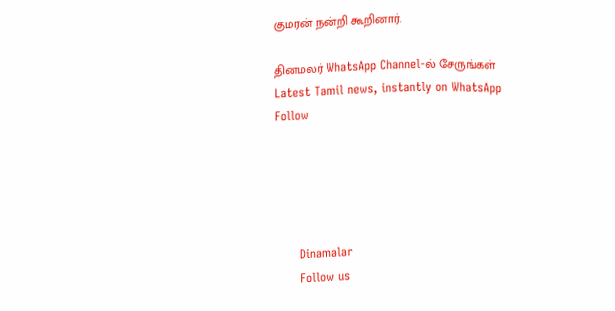குமரன் நன்றி கூறினார்.

தினமலர் WhatsApp Channel-ல் சேருங்கள்
Latest Tamil news, instantly on WhatsApp
Follow





      Dinamalar
      Follow us